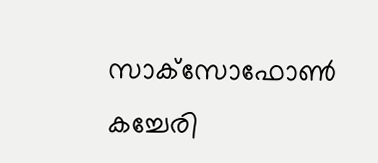സാക്‌സോഫോണ്‍ കച്ചേരി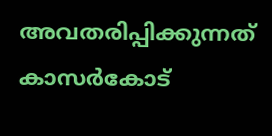അവതരിപ്പിക്കുന്നത് കാസര്‍കോട്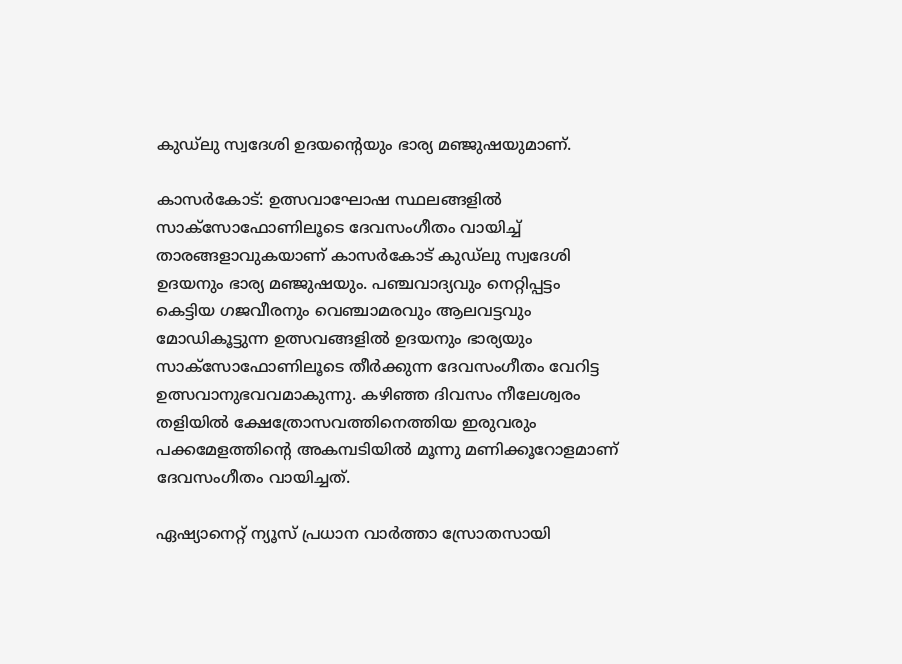കുഡ്‌ലു സ്വദേശി ഉദയന്റെയും ഭാര്യ മഞ്ജുഷയുമാണ്.

കാസര്‍കോട്: ഉത്സവാഘോഷ സ്ഥലങ്ങളില്‍ സാക്‌സോഫോണിലൂടെ ദേവസംഗീതം വായിച്ച് താരങ്ങളാവുകയാണ് കാസര്‍കോട് കുഡ്‌ലു സ്വദേശി ഉദയനും ഭാര്യ മഞ്ജുഷയും. പഞ്ചവാദ്യവും നെറ്റിപ്പട്ടം കെട്ടിയ ഗജവീരനും വെഞ്ചാമരവും ആലവട്ടവും മോഡികൂട്ടുന്ന ഉത്സവങ്ങളില്‍ ഉദയനും ഭാര്യയും സാക്‌സോഫോണിലൂടെ തീര്‍ക്കുന്ന ദേവസംഗീതം വേറിട്ട ഉത്സവാനുഭവവമാകുന്നു. കഴിഞ്ഞ ദിവസം നീലേശ്വരം തളിയില്‍ ക്ഷേത്രോസവത്തിനെത്തിയ ഇരുവരും പക്കമേളത്തിന്റെ അകമ്പടിയില്‍ മൂന്നു മണിക്കൂറോളമാണ് ദേവസംഗീതം വായിച്ചത്.

ഏഷ്യാനെറ്റ് ന്യൂസ് പ്രധാന വാർത്താ സ്രോതസായി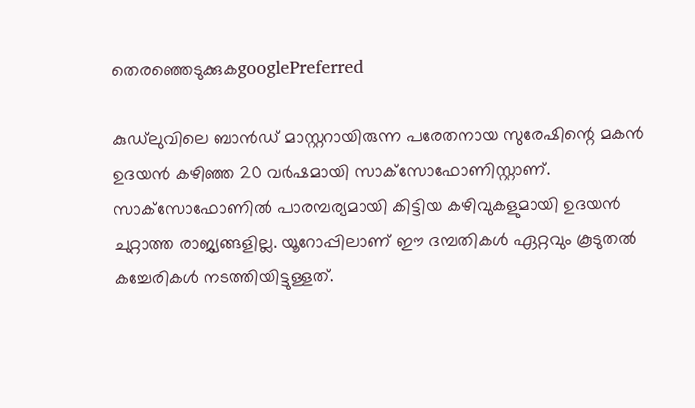തെരഞ്ഞെടുക്കുകgooglePreferred

കുഡ്‌ലുവിലെ ബാന്‍ഡ് മാസ്റ്ററായിരുന്ന പരേതനായ സുരേഷിന്റെ മകന്‍ ഉദയന്‍ കഴിഞ്ഞ 20 വര്‍ഷമായി സാക്‌സോഫോണിസ്റ്റാണ്. സാക്‌സോഫോണില്‍ പാരമ്പര്യമായി കിട്ടിയ കഴിവുകളുമായി ഉദയന്‍ ചുറ്റാത്ത രാജ്യങ്ങളില്ല. യൂറോപ്പിലാണ് ഈ ദമ്പതികള്‍ ഏറ്റവും കൂടുതല്‍ കച്ചേരികള്‍ നടത്തിയിട്ടുള്ളത്.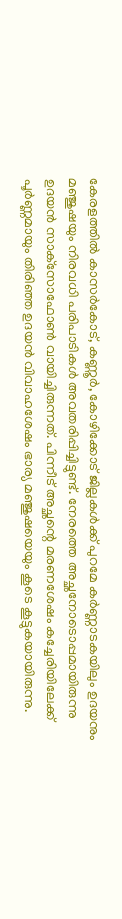കേരളത്തില്‍ കാസര്‍കോട്, കണ്ണൂര്‍, കോഴിക്കോട് ജില്ലകള്‍ക്ക് പുറമേ കര്‍ണ്ണാടകയിലും ഉദയനും മഞ്ജുഷയും നിരവധി പരിപാടികള്‍ അവതരിപ്പിച്ചിട്ടുണ്ട്. നേരത്തെ അച്ഛനോടൊപ്പമായിരുന്നു ഉദയന്‍ സാക്‌സോഫോണ്‍ വായിച്ചിരുന്നത്. പിന്നീട് അച്ഛന്റെ മരണശേഷം കച്ചേരിയിലേക്ക് പൂര്‍ണ്ണമായും തിരിഞ്ഞ ഉദയന്‍ വിവാഹശേഷം ഭാര്യ മഞ്ജുഷയെയും കൂടെ കൂട്ടുകയായിരുന്നു.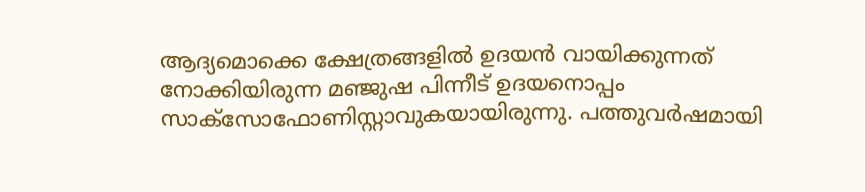ആദ്യമൊക്കെ ക്ഷേത്രങ്ങളില്‍ ഉദയന്‍ വായിക്കുന്നത് നോക്കിയിരുന്ന മഞ്ജുഷ പിന്നീട് ഉദയനൊപ്പം സാക്‌സോഫോണിസ്റ്റാവുകയായിരുന്നു. പത്തുവര്‍ഷമായി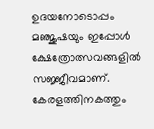ഉദയനോടൊപ്പം മഞ്ജുഷയും ഇപ്പോള്‍ ക്ഷേത്രോത്സവങ്ങളില്‍ സജ്ജീവമാണ്. കേരളത്തിനകത്തും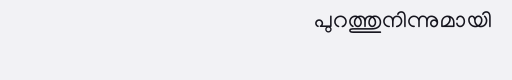പുറത്തുനിന്നുമായി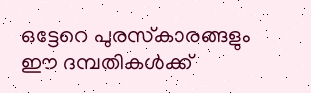ഒട്ടേറെ പുരസ്‌കാരങ്ങളും ഈ ദമ്പതികള്‍ക്ക്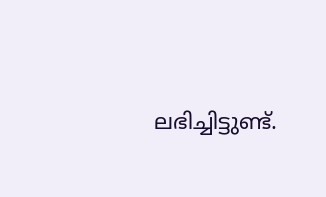ലഭിച്ചിട്ടുണ്ട്.